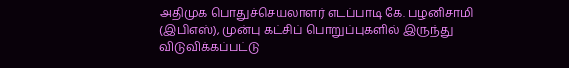அதிமுக பொதுச்செயலாளர் எடப்பாடி கே. பழனிசாமி (இபிஎஸ்), முன்பு கட்சிப் பொறுப்புகளில் இருந்து விடுவிக்கப்பட்டு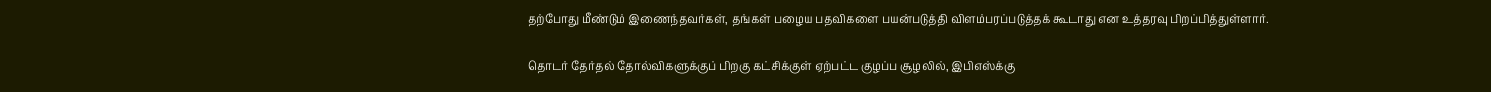தற்போது மீண்டும் இணைந்தவர்கள், தங்கள் பழைய பதவிகளை பயன்படுத்தி விளம்பரப்படுத்தக் கூடாது என உத்தரவு பிறப்பித்துள்ளார்.

தொடர் தேர்தல் தோல்விகளுக்குப் பிறகு கட்சிக்குள் ஏற்பட்ட குழப்ப சூழலில், இபிஎஸ்க்கு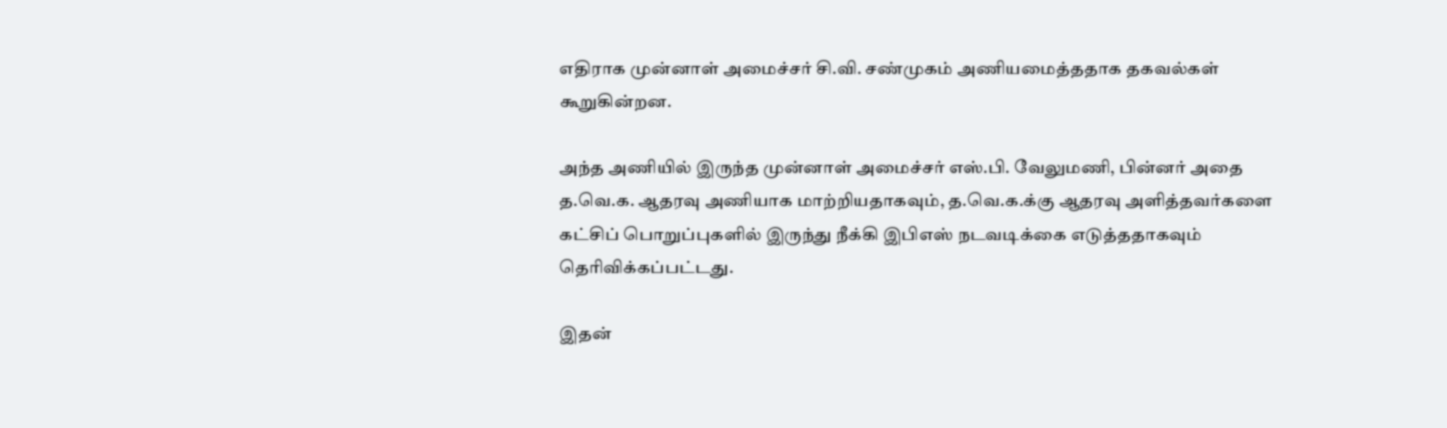எதிராக முன்னாள் அமைச்சர் சி.வி. சண்முகம் அணியமைத்ததாக தகவல்கள் கூறுகின்றன.

அந்த அணியில் இருந்த முன்னாள் அமைச்சர் எஸ்.பி. வேலுமணி, பின்னர் அதை த.வெ.க. ஆதரவு அணியாக மாற்றியதாகவும், த.வெ.க.க்கு ஆதரவு அளித்தவர்களை கட்சிப் பொறுப்புகளில் இருந்து நீக்கி இபிஎஸ் நடவடிக்கை எடுத்ததாகவும் தெரிவிக்கப்பட்டது.

இதன்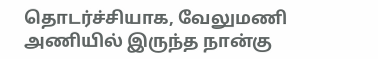தொடர்ச்சியாக, வேலுமணி அணியில் இருந்த நான்கு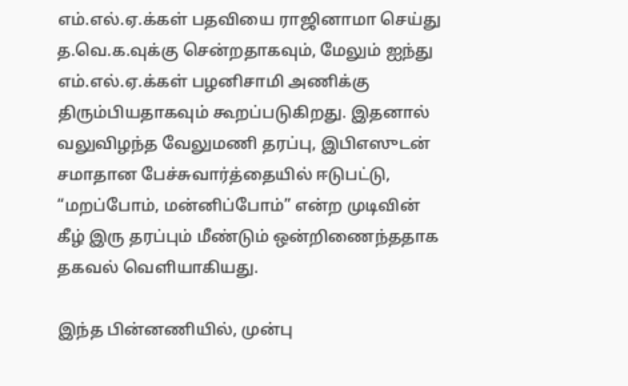எம்.எல்.ஏ.க்கள் பதவியை ராஜினாமா செய்து த.வெ.க.வுக்கு சென்றதாகவும், மேலும் ஐந்து எம்.எல்.ஏ.க்கள் பழனிசாமி அணிக்கு திரும்பியதாகவும் கூறப்படுகிறது. இதனால் வலுவிழந்த வேலுமணி தரப்பு, இபிஎஸுடன் சமாதான பேச்சுவார்த்தையில் ஈடுபட்டு, “மறப்போம், மன்னிப்போம்” என்ற முடிவின் கீழ் இரு தரப்பும் மீண்டும் ஒன்றிணைந்ததாக தகவல் வெளியாகியது.

இந்த பின்னணியில், முன்பு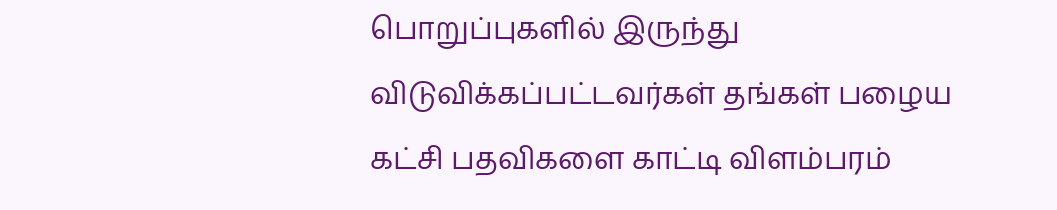பொறுப்புகளில் இருந்து விடுவிக்கப்பட்டவர்கள் தங்கள் பழைய கட்சி பதவிகளை காட்டி விளம்பரம்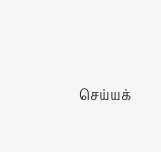செய்யக்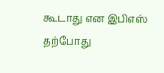கூடாது என இபிஎஸ் தற்போது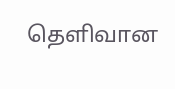தெளிவான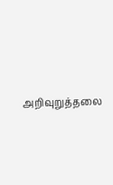அறிவுறுத்தலை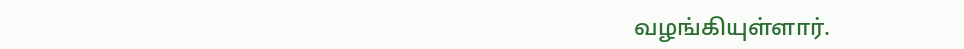வழங்கியுள்ளார்.